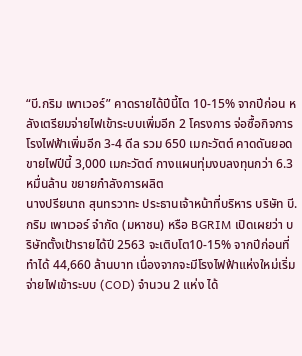“บี.กริม เพาเวอร์” คาดรายได้ปีนี้โต 10-15% จากปีก่อน หลังเตรียมจ่ายไฟเข้าระบบเพิ่มอีก 2 โครงการ จ่อซื้อกิจการโรงไฟฟ้าเพิ่มอีก 3-4 ดีล รวม 650 เมกะวัตต์ คาดดันยอดขายไฟปีนี้ 3,000 เมกะวัตต์ กางแผนทุ่มงบลงทุนกว่า 6.3 หมื่นล้าน ขยายกำลังการผลิต
นางปรียนาถ สุนทรวาทะ ประธานเจ้าหน้าที่บริหาร บริษัท บี.กริม เพาเวอร์ จำกัด (มหาชน) หรือ BGRIM เปิดเผยว่า บริษัทตั้งเป้ารายได้ปี 2563 จะเติบโต10-15% จากปีก่อนที่ทำได้ 44,660 ล้านบาท เนื่องจากจะมีโรงไฟฟ้าแห่งใหม่เริ่มจ่ายไฟเข้าระบบ (COD) จำนวน 2 แห่ง ได้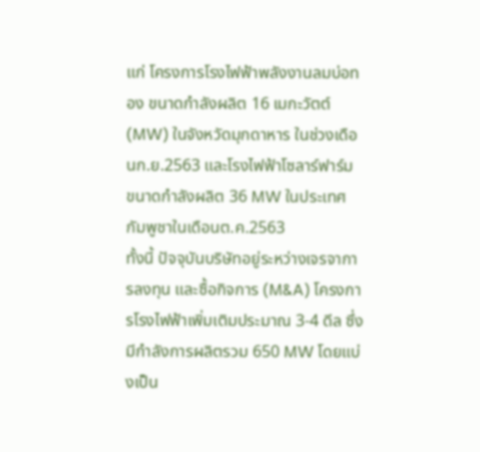แก่ โครงการโรงไฟฟ้าพลังงานลมบ่อทอง ขนาดกำลังผลิต 16 เมกะวัตต์ (MW) ในจังหวัดมุกดาหาร ในช่วงเดือนก.ย.2563 และโรงไฟฟ้าโซลาร์ฟาร์ม ขนาดกำลังผลิต 36 MW ในประเทศกัมพูชาในเดือนต.ค.2563
ทั้งนี้ ปัจจุบันบริษัทอยู่ระหว่างเจรจาการลงทุน และซื้อกิจการ (M&A) โครงการโรงไฟฟ้าเพิ่มเติมประมาณ 3-4 ดีล ซึ่งมีกำลังการผลิตรวม 650 MW โดยแบ่งเป็น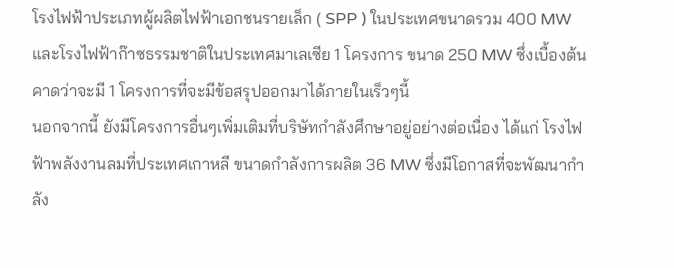โรงไฟฟ้าประเภทผู้ผลิตไฟฟ้าเอกชนรายเล็ก ( SPP ) ในประเทศขนาดรวม 400 MW และโรงไฟฟ้าก๊าซธรรมชาติในประเทศมาเลเซีย 1 โครงการ ขนาด 250 MW ซึ่งเบื้องต้นคาดว่าจะมี 1 โครงการที่จะมีข้อสรุปออกมาได้ภายในเร็วๆนี้
นอกจากนี้ ยังมีโครงการอื่นๆเพิ่มเติมที่บริษัทกำลังศึกษาอยู่อย่างต่อเนื่อง ได้แก่ โรงไฟฟ้าพลังงานลมที่ประเทศเกาหลี ขนาดกำลังการผลิต 36 MW ซึ่งมีโอกาสที่จะพัฒนากำลัง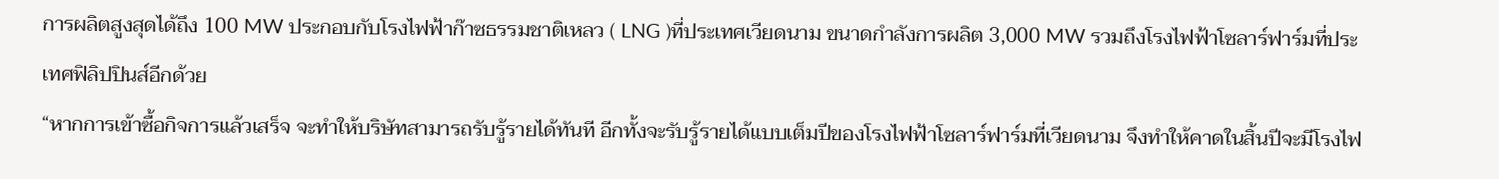การผลิตสูงสุดได้ถึง 100 MW ประกอบกับโรงไฟฟ้าก๊าซธรรมชาติเหลว ( LNG )ที่ประเทศเวียดนาม ขนาดกำลังการผลิต 3,000 MW รวมถึงโรงไฟฟ้าโซลาร์ฟาร์มที่ประเทศฟิลิปปินส์อีกด้วย
“หากการเข้าซื้อกิจการแล้วเสร็จ จะทำให้บริษัทสามารถรับรู้รายได้ทันที อีกทั้งจะรับรู้รายได้แบบเต็มปีของโรงไฟฟ้าโซลาร์ฟาร์มที่เวียดนาม จึงทำให้คาดในสิ้นปีจะมีโรงไฟ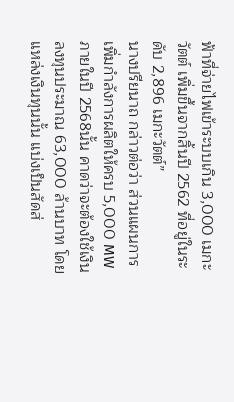ฟ้าที่จ่ายไฟเข้าระบบเกิน 3,000 เมกะวัตต์ เพิ่มขึ้นจากสิ้นปี 2562 ที่อยู่ในระดับ 2,896 เมกะวัตต์”
นางปรียนาถ กล่าวต่อว่า ส่วนแผนการเพิ่มกำลังการผลิตให้ครบ 5,000 MW ภายในปี 2568นั้น คาดว่าจะต้องใช้เงินลงทุนประมาณ 63,000 ล้านบาท โดยแหล่งเงินทุนนั้น แบ่งเป็นสัดส่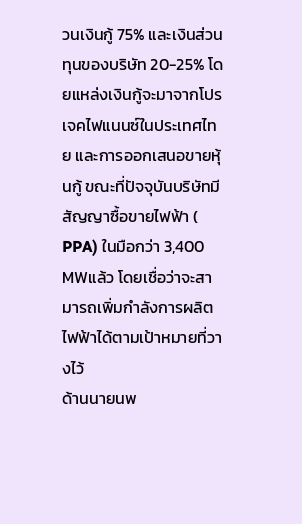วนเงินกู้ 75% และเงินส่วนทุนของบริษัท 20-25% โดยแหล่งเงินกู้จะมาจากโปรเจคไฟแนนซ์ในประเทศไทย และการออกเสนอขายหุ้นกู้ ขณะที่ปัจจุบันบริษัทมีสัญญาซื้อขายไฟฟ้า ( PPA) ในมือกว่า 3,400 MWแล้ว โดยเชื่อว่าจะสามารถเพิ่มกำลังการผลิตไฟฟ้าได้ตามเป้าหมายที่วางไว้
ด้านนายนพ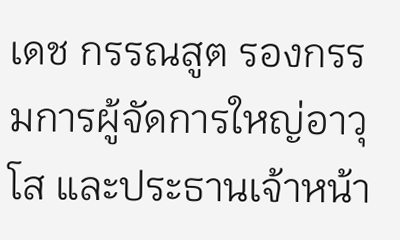เดช กรรณสูต รองกรรมการผู้จัดการใหญ่อาวุโส และประธานเจ้าหน้า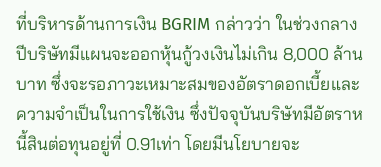ที่บริหารด้านการเงิน BGRIM กล่าวว่า ในช่วงกลางปีบริษัทมีแผนจะออกหุ้นกู้วงเงินไม่เกิน 8,000 ล้านบาท ซึ่งจะรอภาวะเหมาะสมของอัตราดอกเบี้ยและความจำเป็นในการใช้เงิน ซึ่งปัจจุบันบริษัทมีอัตราหนี้สินต่อทุนอยู่ที่ 0.91เท่า โดยมีนโยบายจะ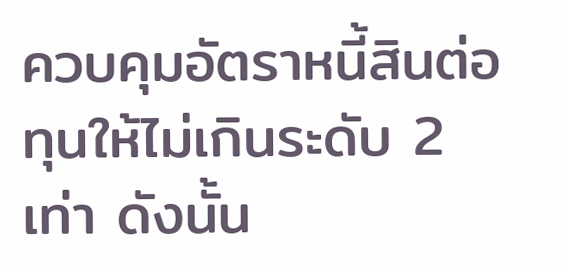ควบคุมอัตราหนี้สินต่อทุนให้ไม่เกินระดับ 2 เท่า ดังนั้น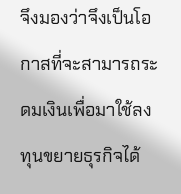จึงมองว่าจึงเป็นโอกาสที่จะสามารถระดมเงินเพื่อมาใช้ลงทุนขยายธุรกิจได้